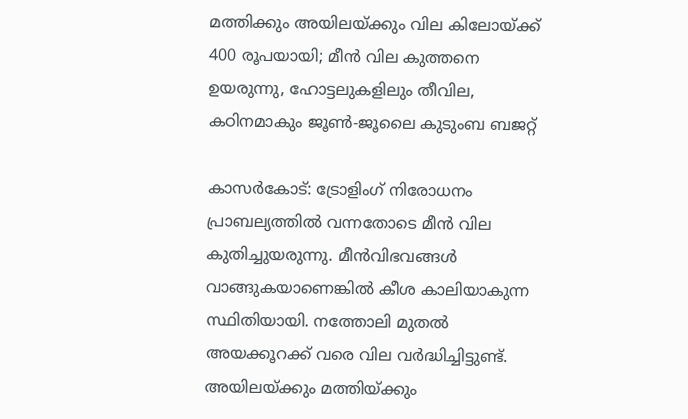മത്തിക്കും അയിലയ്ക്കും വില കിലോയ്ക്ക് 400 രൂപയായി; മീന്‍ വില കുത്തനെ ഉയരുന്നു, ഹോട്ടലുകളിലും തീവില, കഠിനമാകും ജൂണ്‍-ജൂലൈ കുടുംബ ബജറ്റ്

കാസര്‍കോട്: ട്രോളിംഗ് നിരോധനം പ്രാബല്യത്തില്‍ വന്നതോടെ മീന്‍ വില കുതിച്ചുയരുന്നു. മീന്‍വിഭവങ്ങള്‍ വാങ്ങുകയാണെങ്കില്‍ കീശ കാലിയാകുന്ന സ്ഥിതിയായി. നത്തോലി മുതല്‍ അയക്കൂറക്ക് വരെ വില വര്‍ദ്ധിച്ചിട്ടുണ്ട്. അയിലയ്ക്കും മത്തിയ്ക്കും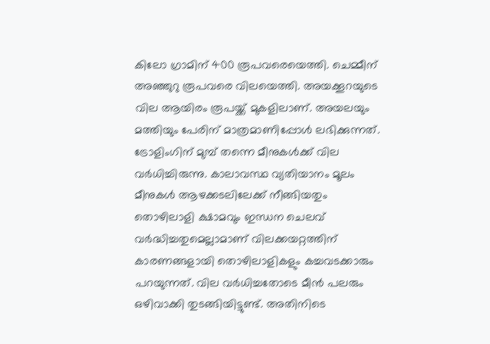കിലോ ഗ്രാമിന് 400 രൂപവരെയെത്തി. ചെമ്മീന് അഞ്ഞുറു രൂപവരെ വിലയെത്തി. അയക്കൂറയുടെ വില ആയിരം രൂപയ്ക്ക് മുകളിലാണ്. അയലയും മത്തിയും പേരിന് മാത്രമാണിപ്പോള്‍ ലഭിക്കുന്നത്. ട്രോളിംഗിന് മുമ്പ് തന്നെ മീനുകള്‍ക്ക് വില വര്‍ധിച്ചിരുന്നു. കാലാവസ്ഥ വ്യതിയാനം മൂലം മീനുകള്‍ ആഴക്കടലിലേക്ക് നീങ്ങിയതും തൊഴിലാളി ക്ഷാമവും ഇന്ധന ചെലവ് വര്‍ദ്ധിച്ചതുമെല്ലാമാണ് വിലക്കയറ്റത്തിന് കാരണങ്ങളായി തൊഴിലാളികളും കച്ചവടക്കാരും പറയുന്നത്. വില വര്‍ധിച്ചതോടെ മീന്‍ പലരും ഒഴിവാക്കി തുടങ്ങിയിട്ടുണ്ട്. അതിനിടെ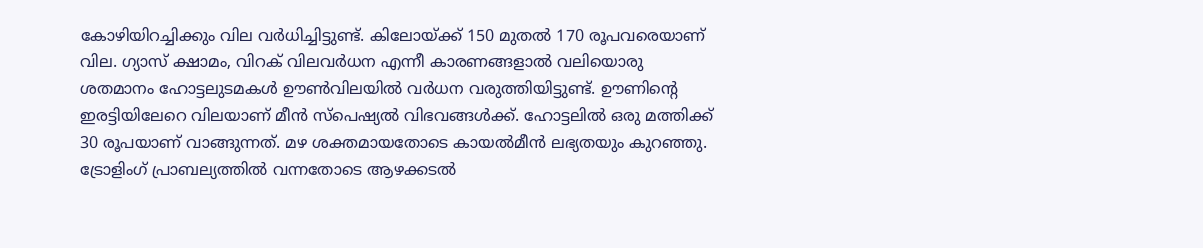കോഴിയിറച്ചിക്കും വില വര്‍ധിച്ചിട്ടുണ്ട്. കിലോയ്ക്ക് 150 മുതല്‍ 170 രൂപവരെയാണ് വില. ഗ്യാസ് ക്ഷാമം, വിറക് വിലവര്‍ധന എന്നീ കാരണങ്ങളാല്‍ വലിയൊരു ശതമാനം ഹോട്ടലുടമകള്‍ ഊണ്‍വിലയില്‍ വര്‍ധന വരുത്തിയിട്ടുണ്ട്. ഊണിന്റെ ഇരട്ടിയിലേറെ വിലയാണ് മീന്‍ സ്‌പെഷ്യല്‍ വിഭവങ്ങള്‍ക്ക്. ഹോട്ടലില്‍ ഒരു മത്തിക്ക് 30 രൂപയാണ് വാങ്ങുന്നത്. മഴ ശക്തമായതോടെ കായല്‍മീന്‍ ലഭ്യതയും കുറഞ്ഞു. ട്രോളിംഗ് പ്രാബല്യത്തില്‍ വന്നതോടെ ആഴക്കടല്‍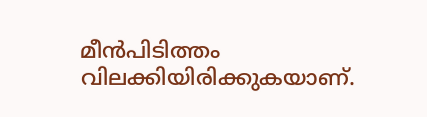മീന്‍പിടിത്തം വിലക്കിയിരിക്കുകയാണ്.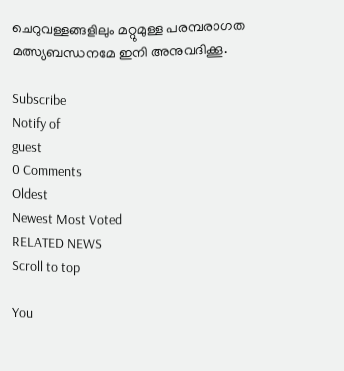ചെറുവള്ളങ്ങളിലും മറ്റുമുള്ള പരമ്പരാഗത മത്സ്യബന്ധനമേ ഇനി അനുവദിക്കൂ.

Subscribe
Notify of
guest
0 Comments
Oldest
Newest Most Voted
RELATED NEWS
Scroll to top

You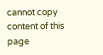cannot copy content of this page